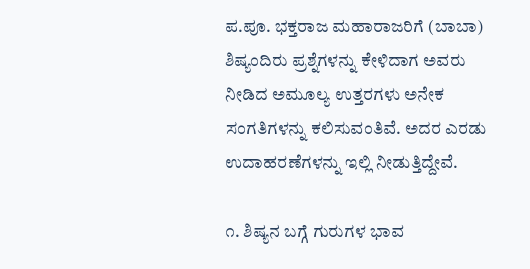ಪ.ಪೂ. ಭಕ್ತರಾಜ ಮಹಾರಾಜರಿಗೆ (ಬಾಬಾ) ಶಿಷ್ಯಂದಿರು ಪ್ರಶ್ನೆಗಳನ್ನು ಕೇಳಿದಾಗ ಅವರು ನೀಡಿದ ಅಮೂಲ್ಯ ಉತ್ತರಗಳು ಅನೇಕ ಸಂಗತಿಗಳನ್ನು ಕಲಿಸುವಂತಿವೆ. ಅದರ ಎರಡು ಉದಾಹರಣೆಗಳನ್ನು ಇಲ್ಲಿ ನೀಡುತ್ತಿದ್ದೇವೆ.

೧. ಶಿಷ್ಯನ ಬಗ್ಗೆ ಗುರುಗಳ ಭಾವ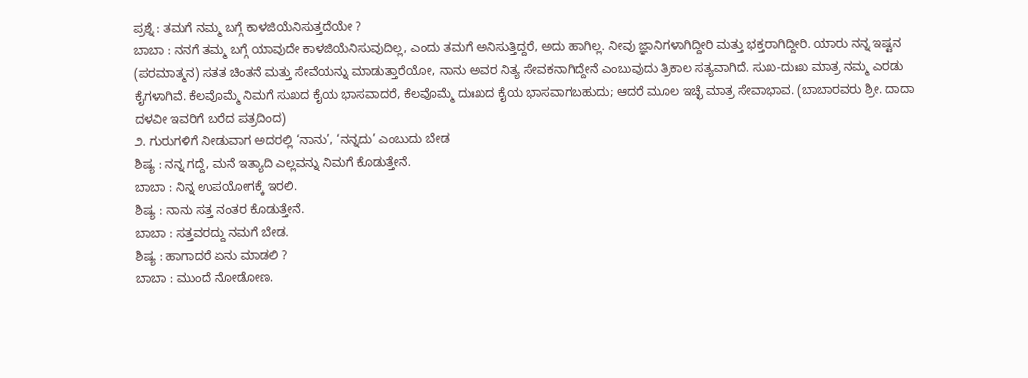ಪ್ರಶ್ನೆ : ತಮಗೆ ನಮ್ಮ ಬಗ್ಗೆ ಕಾಳಜಿಯೆನಿಸುತ್ತದೆಯೇ ?
ಬಾಬಾ : ನನಗೆ ತಮ್ಮ ಬಗ್ಗೆ ಯಾವುದೇ ಕಾಳಜಿಯೆನಿಸುವುದಿಲ್ಲ, ಎಂದು ತಮಗೆ ಅನಿಸುತ್ತಿದ್ದರೆ, ಅದು ಹಾಗಿಲ್ಲ. ನೀವು ಜ್ಞಾನಿಗಳಾಗಿದ್ದೀರಿ ಮತ್ತು ಭಕ್ತರಾಗಿದ್ದೀರಿ. ಯಾರು ನನ್ನ ಇಷ್ಟನ (ಪರಮಾತ್ಮನ) ಸತತ ಚಿಂತನೆ ಮತ್ತು ಸೇವೆಯನ್ನು ಮಾಡುತ್ತಾರೆಯೋ, ನಾನು ಅವರ ನಿತ್ಯ ಸೇವಕನಾಗಿದ್ದೇನೆ ಎಂಬುವುದು ತ್ರಿಕಾಲ ಸತ್ಯವಾಗಿದೆ. ಸುಖ-ದುಃಖ ಮಾತ್ರ ನಮ್ಮ ಎರಡು ಕೈಗಳಾಗಿವೆ. ಕೆಲವೊಮ್ಮೆ ನಿಮಗೆ ಸುಖದ ಕೈಯ ಭಾಸವಾದರೆ, ಕೆಲವೊಮ್ಮೆ ದುಃಖದ ಕೈಯ ಭಾಸವಾಗಬಹುದು; ಆದರೆ ಮೂಲ ಇಚ್ಛೆ ಮಾತ್ರ ಸೇವಾಭಾವ. (ಬಾಬಾರವರು ಶ್ರೀ. ದಾದಾ ದಳವೀ ಇವರಿಗೆ ಬರೆದ ಪತ್ರದಿಂದ)
೨. ಗುರುಗಳಿಗೆ ನೀಡುವಾಗ ಅದರಲ್ಲಿ ‘ನಾನು’, ‘ನನ್ನದು’ ಎಂಬುದು ಬೇಡ
ಶಿಷ್ಯ : ನನ್ನ ಗದ್ದೆ, ಮನೆ ಇತ್ಯಾದಿ ಎಲ್ಲವನ್ನು ನಿಮಗೆ ಕೊಡುತ್ತೇನೆ.
ಬಾಬಾ : ನಿನ್ನ ಉಪಯೋಗಕ್ಕೆ ಇರಲಿ.
ಶಿಷ್ಯ : ನಾನು ಸತ್ತ ನಂತರ ಕೊಡುತ್ತೇನೆ.
ಬಾಬಾ : ಸತ್ತವರದ್ದು ನಮಗೆ ಬೇಡ.
ಶಿಷ್ಯ : ಹಾಗಾದರೆ ಏನು ಮಾಡಲಿ ?
ಬಾಬಾ : ಮುಂದೆ ನೋಡೋಣ.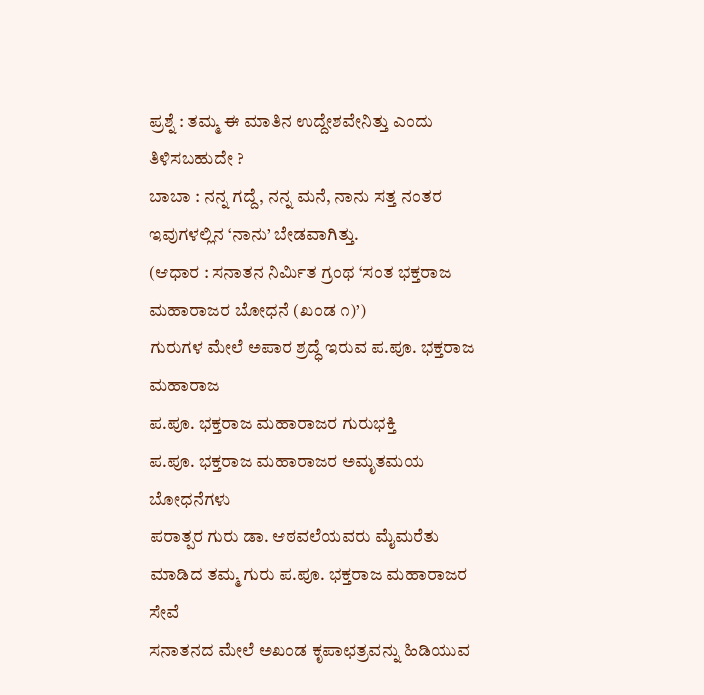ಪ್ರಶ್ನೆ : ತಮ್ಮ ಈ ಮಾತಿನ ಉದ್ದೇಶವೇನಿತ್ತು ಎಂದು ತಿಳಿಸಬಹುದೇ ?
ಬಾಬಾ : ನನ್ನ ಗದ್ದೆ, ನನ್ನ ಮನೆ, ನಾನು ಸತ್ತ ನಂತರ ಇವುಗಳಲ್ಲಿನ ‘ನಾನು’ ಬೇಡವಾಗಿತ್ತು.
(ಆಧಾರ : ಸನಾತನ ನಿರ್ಮಿತ ಗ್ರಂಥ ‘ಸಂತ ಭಕ್ತರಾಜ ಮಹಾರಾಜರ ಬೋಧನೆ (ಖಂಡ ೧)’)
ಗುರುಗಳ ಮೇಲೆ ಅಪಾರ ಶ್ರದ್ಧೆ ಇರುವ ಪ.ಪೂ. ಭಕ್ತರಾಜ ಮಹಾರಾಜ
ಪ.ಪೂ. ಭಕ್ತರಾಜ ಮಹಾರಾಜರ ಗುರುಭಕ್ತಿ
ಪ.ಪೂ. ಭಕ್ತರಾಜ ಮಹಾರಾಜರ ಅಮೃತಮಯ ಬೋಧನೆಗಳು
ಪರಾತ್ಪರ ಗುರು ಡಾ. ಆಠವಲೆಯವರು ಮೈಮರೆತು ಮಾಡಿದ ತಮ್ಮ ಗುರು ಪ.ಪೂ. ಭಕ್ತರಾಜ ಮಹಾರಾಜರ ಸೇವೆ
ಸನಾತನದ ಮೇಲೆ ಅಖಂಡ ಕೃಪಾಛತ್ರವನ್ನು ಹಿಡಿಯುವ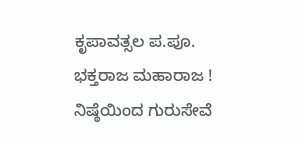ಕೃಪಾವತ್ಸಲ ಪ.ಪೂ. ಭಕ್ತರಾಜ ಮಹಾರಾಜ !
ನಿಷ್ಠೆಯಿಂದ ಗುರುಸೇವೆ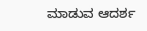ಮಾಡುವ ಆದರ್ಶ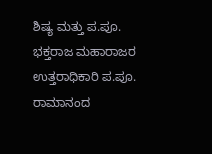ಶಿಷ್ಯ ಮತ್ತು ಪ.ಪೂ. ಭಕ್ತರಾಜ ಮಹಾರಾಜರ ಉತ್ತರಾಧಿಕಾರಿ ಪ.ಪೂ. ರಾಮಾನಂದ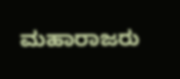ಮಹಾರಾಜರು